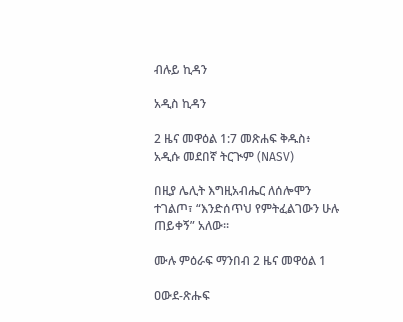ብሉይ ኪዳን

አዲስ ኪዳን

2 ዜና መዋዕል 1:7 መጽሐፍ ቅዱስ፥ አዲሱ መደበኛ ትርጒም (NASV)

በዚያ ሌሊት እግዚአብሔር ለሰሎሞን ተገልጦ፣ “እንድሰጥህ የምትፈልገውን ሁሉ ጠይቀኝ” አለው።

ሙሉ ምዕራፍ ማንበብ 2 ዜና መዋዕል 1

ዐውደ-ጽሑፍ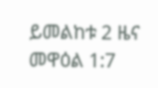ይመልከቱ 2 ዜና መዋዕል 1:7